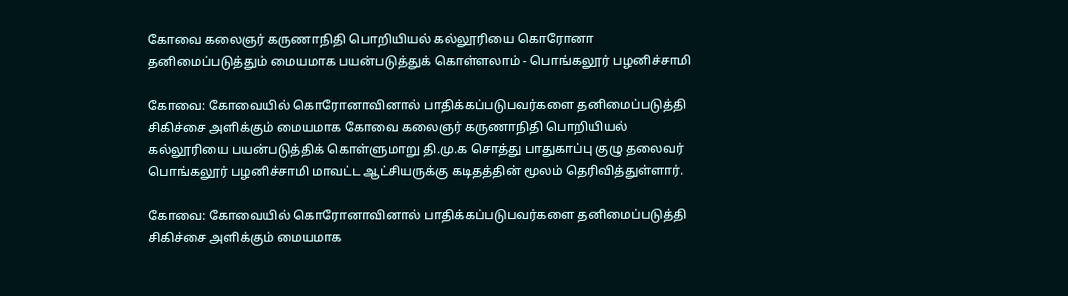கோவை கலைஞர் கருணாநிதி பொறியியல் கல்லூரியை கொரோனா தனிமைப்படுத்தும் மையமாக பயன்படுத்துக் கொள்ளலாம் - பொங்கலூர் பழனிச்சாமி

கோவை: கோவையில் கொரோனாவினால் பாதிக்கப்படுபவர்களை தனிமைப்படுத்தி சிகிச்சை அளிக்கும் மையமாக கோவை கலைஞர் கருணாநிதி பொறியியல் கல்லூரியை பயன்படுத்திக் கொள்ளுமாறு தி.மு.க சொத்து பாதுகாப்பு குழு தலைவர் பொங்கலூர் பழனிச்சாமி மாவட்ட ஆட்சியருக்கு கடிதத்தின் மூலம் தெரிவித்துள்ளார்.

கோவை: கோவையில் கொரோனாவினால் பாதிக்கப்படுபவர்களை தனிமைப்படுத்தி சிகிச்சை அளிக்கும் மையமாக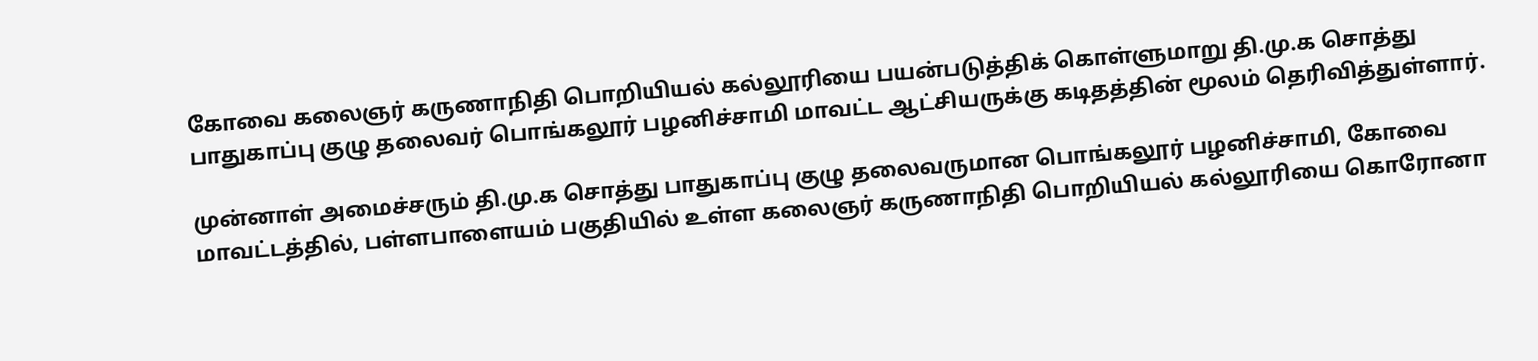கோவை கலைஞர் கருணாநிதி பொறியியல் கல்லூரியை பயன்படுத்திக் கொள்ளுமாறு தி.மு.க சொத்து பாதுகாப்பு குழு தலைவர் பொங்கலூர் பழனிச்சாமி மாவட்ட ஆட்சியருக்கு கடிதத்தின் மூலம் தெரிவித்துள்ளார்.

முன்னாள் அமைச்சரும் தி.மு.க சொத்து பாதுகாப்பு குழு தலைவருமான பொங்கலூர் பழனிச்சாமி, கோவை மாவட்டத்தில், பள்ளபாளையம் பகுதியில் உள்ள கலைஞர் கருணாநிதி பொறியியல் கல்லூரியை கொரோனா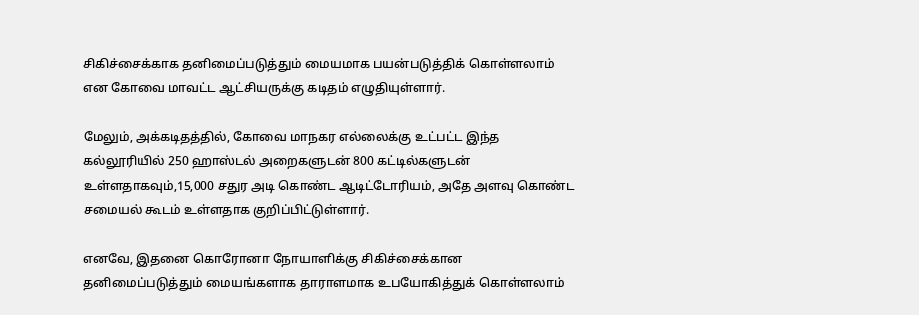சிகிச்சைக்காக தனிமைப்படுத்தும் மையமாக பயன்படுத்திக் கொள்ளலாம் என கோவை மாவட்ட ஆட்சியருக்கு கடிதம் எழுதியுள்ளார்.

மேலும், அக்கடிதத்தில், கோவை மாநகர எல்லைக்கு உட்பட்ட இந்த கல்லூரியில் 250 ஹாஸ்டல் அறைகளுடன் 800 கட்டில்களுடன் உள்ளதாகவும்,15,000 சதுர அடி கொண்ட ஆடிட்டோரியம், அதே அளவு கொண்ட சமையல் கூடம் உள்ளதாக குறிப்பிட்டுள்ளார்.

எனவே, இதனை கொரோனா நோயாளிக்கு சிகிச்சைக்கான தனிமைப்படுத்தும் மையங்களாக தாராளமாக உபயோகித்துக் கொள்ளலாம்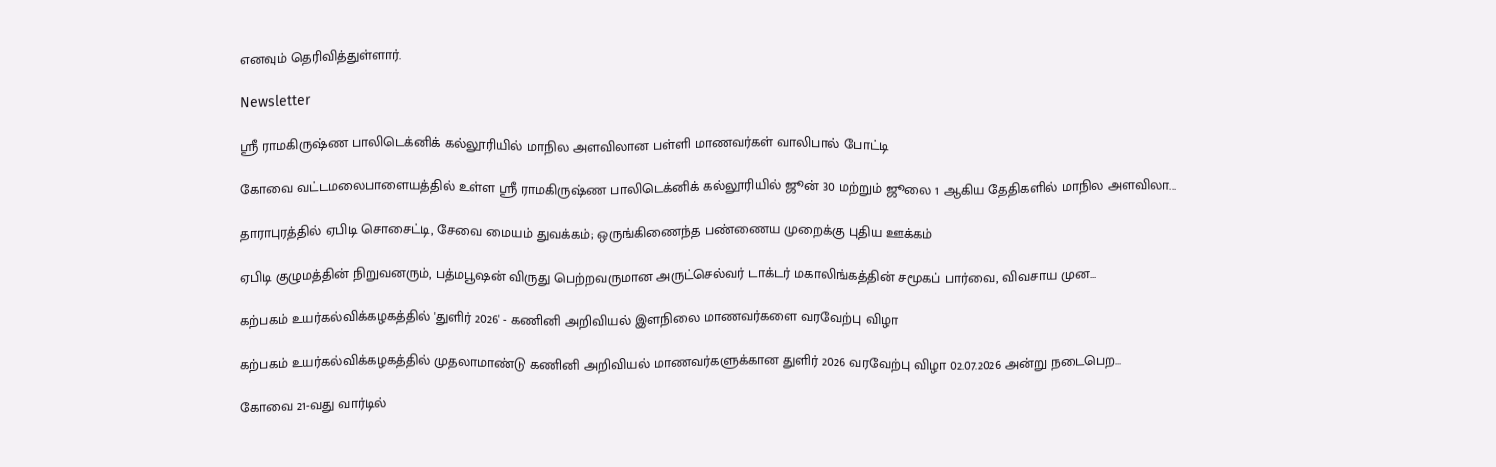எனவும் தெரிவித்துள்ளார்.

Newsletter

ஸ்ரீ ராமகிருஷ்ண பாலிடெக்னிக் கல்லூரியில் மாநில அளவிலான பள்ளி மாணவர்கள் வாலிபால் போட்டி

கோவை வட்டமலைபாளையத்தில் உள்ள ஸ்ரீ ராமகிருஷ்ண பாலிடெக்னிக் கல்லூரியில் ஜூன் 30 மற்றும் ஜூலை 1 ஆகிய தேதிகளில் மாநில அளவிலா...

தாராபுரத்தில் ஏபிடி சொசைட்டி, சேவை மையம் துவக்கம்; ஒருங்கிணைந்த பண்ணைய முறைக்கு புதிய ஊக்கம்

ஏபிடி குழுமத்தின் நிறுவனரும், பத்மபூஷன் விருது பெற்றவருமான அருட்செல்வர் டாக்டர் மகாலிங்கத்தின் சமூகப் பார்வை, விவசாய முன...

கற்பகம் உயர்கல்விக்கழகத்தில் 'துளிர் 2026' - கணினி அறிவியல் இளநிலை மாணவர்களை வரவேற்பு விழா

கற்பகம் உயர்கல்விக்கழகத்தில் முதலாமாண்டு கணினி அறிவியல் மாணவர்களுக்கான துளிர் 2026 வரவேற்பு விழா 02.07.2026 அன்று நடைபெற...

கோவை 21-வது வார்டில்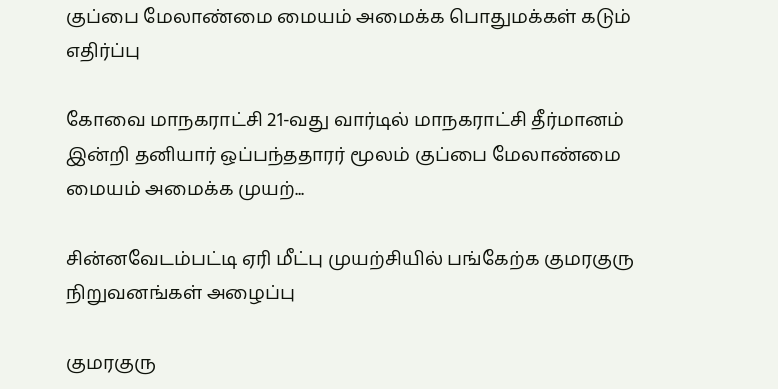குப்பை மேலாண்மை மையம் அமைக்க பொதுமக்கள் கடும் எதிர்ப்பு

கோவை மாநகராட்சி 21-வது வார்டில் மாநகராட்சி தீர்மானம் இன்றி தனியார் ஒப்பந்ததாரர் மூலம் குப்பை மேலாண்மை மையம் அமைக்க முயற்...

சின்னவேடம்பட்டி ஏரி மீட்பு முயற்சியில் பங்கேற்க குமரகுரு நிறுவனங்கள் அழைப்பு

குமரகுரு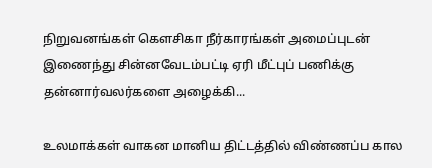நிறுவனங்கள் கெளசிகா நீர்காரங்கள் அமைப்புடன் இணைந்து சின்னவேடம்பட்டி ஏரி மீட்புப் பணிக்கு தன்னார்வலர்களை அழைக்கி...

உலமாக்கள் வாகன மானிய திட்டத்தில் விண்ணப்ப கால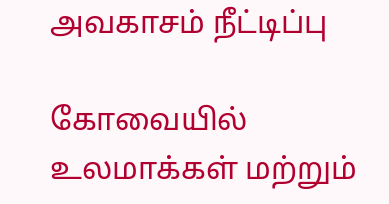அவகாசம் நீட்டிப்பு

கோவையில் உலமாக்கள் மற்றும்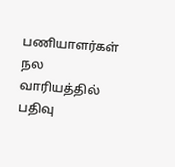பணியாளர்கள் நல வாரியத்தில் பதிவு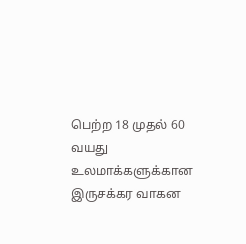பெற்ற 18 முதல் 60 வயது உலமாக்களுக்கான இருசக்கர வாகன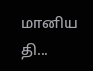மானிய தி...